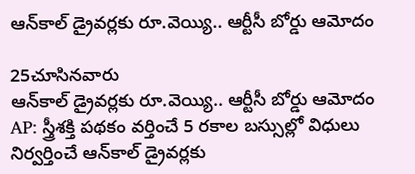ఆన్‌కాల్‌ డ్రైవర్లకు రూ.వెయ్యి.. ఆర్టీసీ బోర్డు ఆమోదం

25చూసినవారు
ఆన్‌కాల్‌ డ్రైవర్లకు రూ.వెయ్యి.. ఆర్టీసీ బోర్డు ఆమోదం
AP: స్త్రీశక్తి పథకం వర్తించే 5 రకాల బస్సుల్లో విధులు నిర్వర్తించే ఆన్‌కాల్‌ డ్రైవర్లకు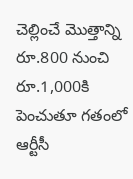చెల్లించే మొత్తాన్ని రూ.800 నుంచి రూ.1,000కి పెంచుతూ గతంలో ఆర్టీసీ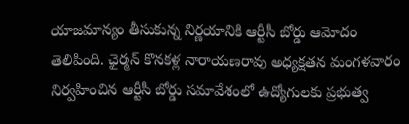యాజమాన్యం తీసుకున్న నిర్ణయానికి ఆర్టీసీ బోర్డు ఆమోదం తెలిపింది. ఛైర్మన్‌ కొనకళ్ల నారాయణరావు అధ్యక్షతన మంగళవారం నిర్వహించిన ఆర్టీసీ బోర్డు సమావేశంలో ఉద్యోగులకు ప్రభుత్వ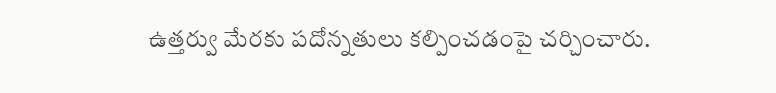ఉత్తర్వు మేరకు పదోన్నతులు కల్పించడంపై చర్చించారు.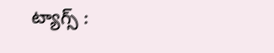ట్యాగ్స్ :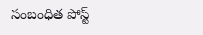సంబంధిత పోస్ట్